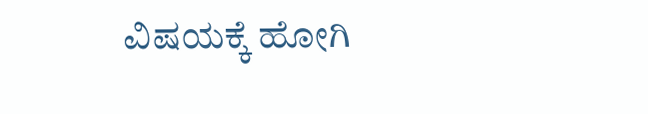ವಿಷಯಕ್ಕೆ ಹೋಗಿ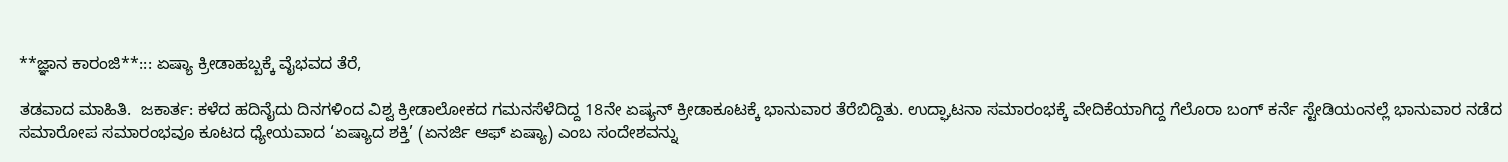**ಜ್ಞಾನ ಕಾರಂಜಿ**::: ಏಷ್ಯಾ ಕ್ರೀಡಾಹಬ್ಬಕ್ಕೆ ವೈಭವದ ತೆರೆ,

ತಡವಾದ ಮಾಹಿತಿ.  ಜಕಾರ್ತ: ಕಳೆದ ಹದಿನೈದು ದಿನಗಳಿಂದ ವಿಶ್ವ ಕ್ರೀಡಾಲೋಕದ ಗಮನಸೆಳೆದಿದ್ದ 18ನೇ ಏಷ್ಯನ್ ಕ್ರೀಡಾಕೂಟಕ್ಕೆ ಭಾನುವಾರ ತೆರೆಬಿದ್ದಿತು. ಉದ್ಘಾಟನಾ ಸಮಾರಂಭಕ್ಕೆ ವೇದಿಕೆಯಾಗಿದ್ದ ಗೆಲೊರಾ ಬಂಗ್ ಕರ್ನೆ ಸ್ಟೇಡಿಯಂನಲ್ಲೆ ಭಾನುವಾರ ನಡೆದ ಸಮಾರೋಪ ಸಮಾರಂಭವೂ ಕೂಟದ ಧ್ಯೇಯವಾದ ‘ಏಷ್ಯಾದ ಶಕ್ತಿ’ (ಏನರ್ಜಿ ಆಫ್ ಏಷ್ಯಾ) ಎಂಬ ಸಂದೇಶವನ್ನು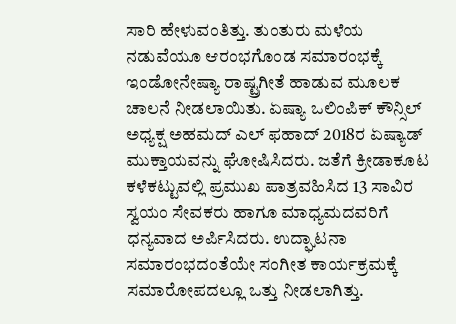ಸಾರಿ ಹೇಳುವಂತಿತ್ತು. ತುಂತುರು ಮಳೆಯ ನಡುವೆಯೂ ಆರಂಭಗೊಂಡ ಸಮಾರಂಭಕ್ಕೆ ಇಂಡೋನೇಷ್ಯಾ ರಾಷ್ಟ್ರಗೀತೆ ಹಾಡುವ ಮೂಲಕ ಚಾಲನೆ ನೀಡಲಾಯಿತು. ಏಷ್ಯಾ ಒಲಿಂಪಿಕ್ ಕೌನ್ಸಿಲ್ ಅಧ್ಯಕ್ಷ ಅಹಮದ್ ಎಲ್ ಫಹಾದ್ 2018ರ ಏಷ್ಯಾಡ್ ಮುಕ್ತಾಯವನ್ನು ಘೋಷಿಸಿದರು. ಜತೆಗೆ ಕ್ರೀಡಾಕೂಟ ಕಳೆಕಟ್ಟುವಲ್ಲಿ ಪ್ರಮುಖ ಪಾತ್ರವಹಿಸಿದ 13 ಸಾವಿರ ಸ್ವಯಂ ಸೇವಕರು ಹಾಗೂ ಮಾಧ್ಯಮದವರಿಗೆ ಧನ್ಯವಾದ ಅರ್ಪಿಸಿದರು. ಉದ್ಘಾಟನಾ ಸಮಾರಂಭದಂತೆಯೇ ಸಂಗೀತ ಕಾರ್ಯಕ್ರಮಕ್ಕೆ ಸಮಾರೋಪದಲ್ಲೂ ಒತ್ತು ನೀಡಲಾಗಿತ್ತು.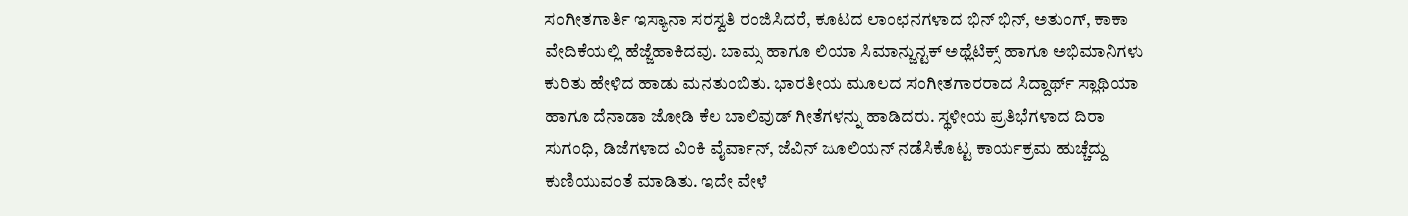ಸಂಗೀತಗಾರ್ತಿ ಇಸ್ಯಾನಾ ಸರಸ್ವತಿ ರಂಜಿಸಿದರೆ, ಕೂಟದ ಲಾಂಛನಗಳಾದ ಭಿನ್ ಭಿನ್, ಅತುಂಗ್, ಕಾಕಾ ವೇದಿಕೆಯಲ್ಲಿ ಹೆಜ್ಜೆಹಾಕಿದವು. ಬಾಮ್ಸ ಹಾಗೂ ಲಿಯಾ ಸಿಮಾನ್ಜುನ್ಟಕ್ ಅಥ್ಲೆಟಿಕ್ಸ್ ಹಾಗೂ ಅಭಿಮಾನಿಗಳು ಕುರಿತು ಹೇಳಿದ ಹಾಡು ಮನತುಂಬಿತು. ಭಾರತೀಯ ಮೂಲದ ಸಂಗೀತಗಾರರಾದ ಸಿದ್ದಾರ್ಥ್ ಸ್ಲಾಥಿಯಾ ಹಾಗೂ ದೆನಾಡಾ ಜೋಡಿ ಕೆಲ ಬಾಲಿವುಡ್ ಗೀತೆಗಳನ್ನು ಹಾಡಿದರು. ಸ್ಥಳೀಯ ಪ್ರತಿಭೆಗಳಾದ ದಿರಾ ಸುಗಂಧಿ, ಡಿಜೆಗಳಾದ ವಿಂಕಿ ವೈರ್ವಾನ್, ಜೆವಿನ್ ಜೂಲಿಯನ್ ನಡೆಸಿಕೊಟ್ಟ ಕಾರ್ಯಕ್ರಮ ಹುಚ್ಚೆದ್ದು ಕುಣಿಯುವಂತೆ ಮಾಡಿತು. ಇದೇ ವೇಳೆ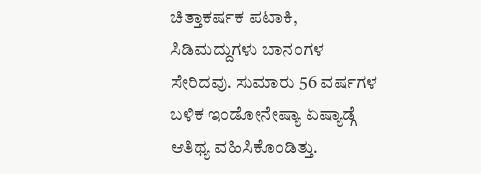ಚಿತ್ತಾಕರ್ಷಕ ಪಟಾಕಿ, ಸಿಡಿಮದ್ದುಗಳು ಬಾನಂಗಳ ಸೇರಿದವು. ಸುಮಾರು 56 ವರ್ಷಗಳ ಬಳಿಕ ಇಂಡೋನೇಷ್ಯಾ ಏಷ್ಯಾಡ್ಗೆ ಆತಿಥ್ಯ ವಹಿಸಿಕೊಂಡಿತ್ತು.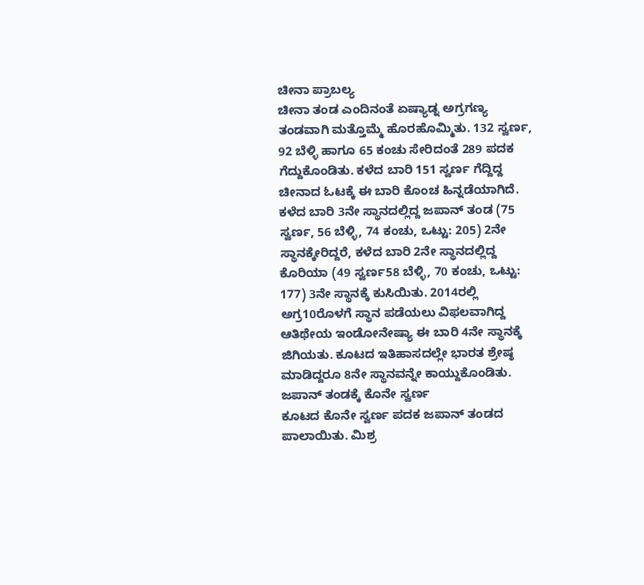ಚೀನಾ ಪ್ರಾಬಲ್ಯ
ಚೀನಾ ತಂಡ ಎಂದಿನಂತೆ ಏಷ್ಯಾಡ್ನ ಅಗ್ರಗಣ್ಯ ತಂಡವಾಗಿ ಮತ್ತೊಮ್ಮೆ ಹೊರಹೊಮ್ಮಿತು. 132 ಸ್ವರ್ಣ, 92 ಬೆಳ್ಳಿ ಹಾಗೂ 65 ಕಂಚು ಸೇರಿದಂತೆ 289 ಪದಕ ಗೆದ್ದುಕೊಂಡಿತು. ಕಳೆದ ಬಾರಿ 151 ಸ್ವರ್ಣ ಗೆದ್ದಿದ್ದ ಚೀನಾದ ಓಟಕ್ಕೆ ಈ ಬಾರಿ ಕೊಂಚ ಹಿನ್ನಡೆಯಾಗಿದೆ. ಕಳೆದ ಬಾರಿ 3ನೇ ಸ್ಥಾನದಲ್ಲಿದ್ದ ಜಪಾನ್ ತಂಡ (75 ಸ್ವರ್ಣ, 56 ಬೆಳ್ಳಿ, 74 ಕಂಚು, ಒಟ್ಟು: 205) 2ನೇ ಸ್ಥಾನಕ್ಕೇರಿದ್ದರೆ, ಕಳೆದ ಬಾರಿ 2ನೇ ಸ್ಥಾನದಲ್ಲಿದ್ದ ಕೊರಿಯಾ (49 ಸ್ವರ್ಣ58 ಬೆಳ್ಳಿ, 70 ಕಂಚು, ಒಟ್ಟು: 177) 3ನೇ ಸ್ಥಾನಕ್ಕೆ ಕುಸಿಯಿತು. 2014ರಲ್ಲಿ ಅಗ್ರ10ರೊಳಗೆ ಸ್ಥಾನ ಪಡೆಯಲು ವಿಫಲವಾಗಿದ್ದ ಆತಿಥೇಯ ಇಂಡೋನೇಷ್ಯಾ ಈ ಬಾರಿ 4ನೇ ಸ್ಥಾನಕ್ಕೆ ಜಿಗಿಯತು. ಕೂಟದ ಇತಿಹಾಸದಲ್ಲೇ ಭಾರತ ಶ್ರೇಷ್ಠ ಮಾಡಿದ್ದರೂ 8ನೇ ಸ್ಥಾನವನ್ನೇ ಕಾಯ್ದುಕೊಂಡಿತು.
ಜಪಾನ್ ತಂಡಕ್ಕೆ ಕೊನೇ ಸ್ವರ್ಣ
ಕೂಟದ ಕೊನೇ ಸ್ವರ್ಣ ಪದಕ ಜಪಾನ್ ತಂಡದ ಪಾಲಾಯಿತು. ಮಿಶ್ರ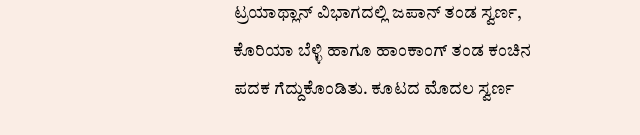ಟ್ರಯಾಥ್ಲಾನ್ ವಿಭಾಗದಲ್ಲಿ ಜಪಾನ್ ತಂಡ ಸ್ವರ್ಣ, ಕೊರಿಯಾ ಬೆಳ್ಳಿ ಹಾಗೂ ಹಾಂಕಾಂಗ್ ತಂಡ ಕಂಚಿನ ಪದಕ ಗೆದ್ದುಕೊಂಡಿತು. ಕೂಟದ ಮೊದಲ ಸ್ವರ್ಣ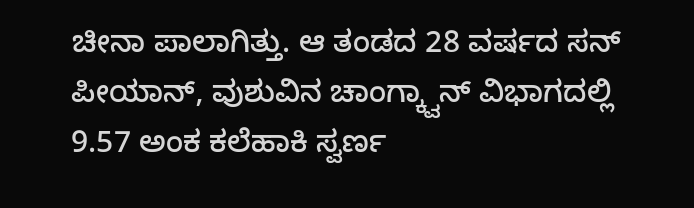ಚೀನಾ ಪಾಲಾಗಿತ್ತು. ಆ ತಂಡದ 28 ವರ್ಷದ ಸನ್ ಪೀಯಾನ್, ವುಶುವಿನ ಚಾಂಗ್ಕ್ವಾನ್ ವಿಭಾಗದಲ್ಲಿ 9.57 ಅಂಕ ಕಲೆಹಾಕಿ ಸ್ವರ್ಣ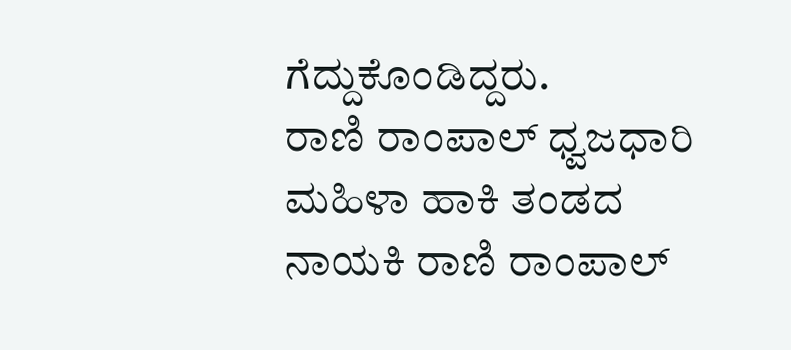ಗೆದ್ದುಕೊಂಡಿದ್ದರು.
ರಾಣಿ ರಾಂಪಾಲ್ ಧ್ವಜಧಾರಿ
ಮಹಿಳಾ ಹಾಕಿ ತಂಡದ ನಾಯಕಿ ರಾಣಿ ರಾಂಪಾಲ್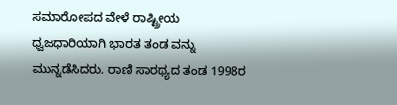ಸಮಾರೋಪದ ವೇಳೆ ರಾಷ್ಟ್ರೀಯ ಧ್ವಜಧಾರಿಯಾಗಿ ಭಾರತ ತಂಡ ವನ್ನು ಮುನ್ನಡೆಸಿದರು. ರಾಣಿ ಸಾರಥ್ಯದ ತಂಡ 1998ರ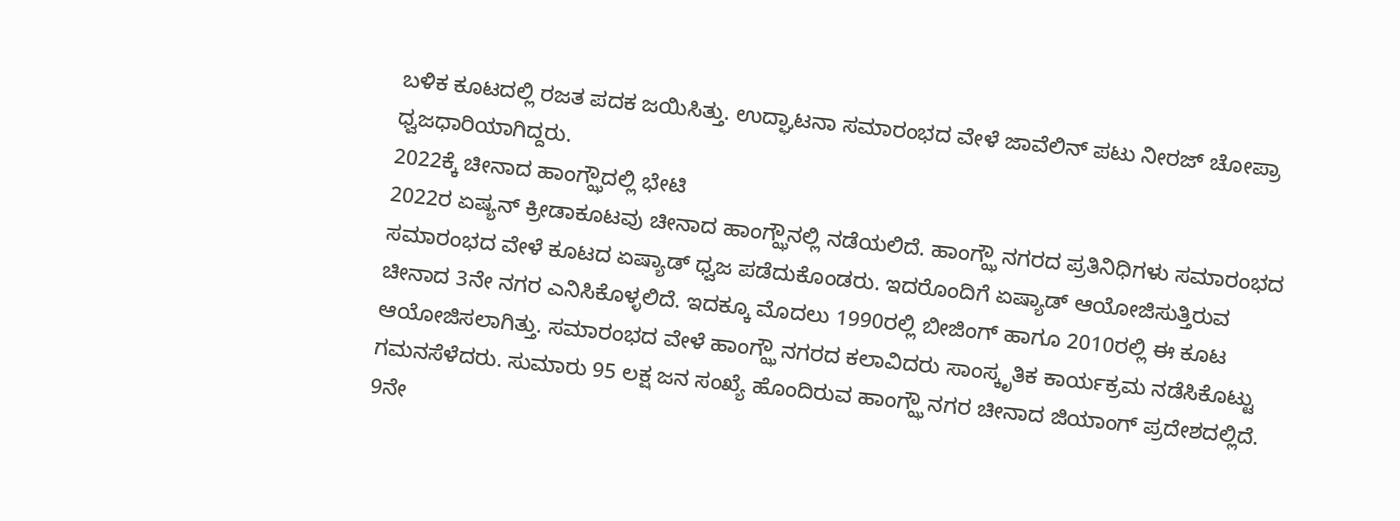ಬಳಿಕ ಕೂಟದಲ್ಲಿ ರಜತ ಪದಕ ಜಯಿಸಿತ್ತು. ಉದ್ಘಾಟನಾ ಸಮಾರಂಭದ ವೇಳೆ ಜಾವೆಲಿನ್ ಪಟು ನೀರಜ್ ಚೋಪ್ರಾ ಧ್ವಜಧಾರಿಯಾಗಿದ್ದರು.
2022ಕ್ಕೆ ಚೀನಾದ ಹಾಂಗ್ಝೌದಲ್ಲಿ ಭೇಟಿ
2022ರ ಏಷ್ಯನ್ ಕ್ರೀಡಾಕೂಟವು ಚೀನಾದ ಹಾಂಗ್ಝೌನಲ್ಲಿ ನಡೆಯಲಿದೆ. ಹಾಂಗ್ಝೌ ನಗರದ ಪ್ರತಿನಿಧಿಗಳು ಸಮಾರಂಭದ ಸಮಾರಂಭದ ವೇಳೆ ಕೂಟದ ಏಷ್ಯಾಡ್ ಧ್ವಜ ಪಡೆದುಕೊಂಡರು. ಇದರೊಂದಿಗೆ ಏಷ್ಯಾಡ್ ಆಯೋಜಿಸುತ್ತಿರುವ ಚೀನಾದ 3ನೇ ನಗರ ಎನಿಸಿಕೊಳ್ಳಲಿದೆ. ಇದಕ್ಕೂ ಮೊದಲು 1990ರಲ್ಲಿ ಬೀಜಿಂಗ್ ಹಾಗೂ 2010ರಲ್ಲಿ ಈ ಕೂಟ ಆಯೋಜಿಸಲಾಗಿತ್ತು. ಸಮಾರಂಭದ ವೇಳೆ ಹಾಂಗ್ಝೌ ನಗರದ ಕಲಾವಿದರು ಸಾಂಸ್ಕೃತಿಕ ಕಾರ್ಯಕ್ರಮ ನಡೆಸಿಕೊಟ್ಟು ಗಮನಸೆಳೆದರು. ಸುಮಾರು 95 ಲಕ್ಷ ಜನ ಸಂಖ್ಯೆ ಹೊಂದಿರುವ ಹಾಂಗ್ಝೌ ನಗರ ಚೀನಾದ ಜಿಯಾಂಗ್ ಪ್ರದೇಶದಲ್ಲಿದೆ. 9ನೇ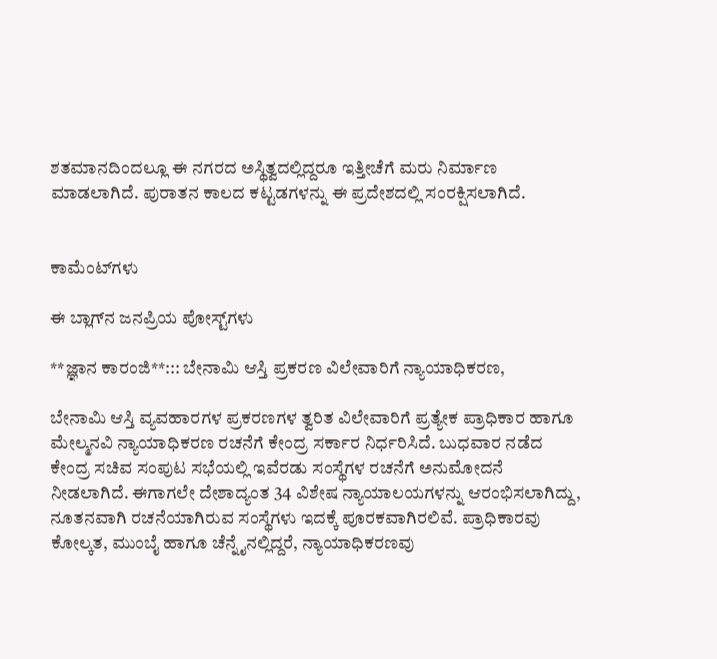ಶತಮಾನದಿಂದಲ್ಲೂ ಈ ನಗರದ ಅಸ್ಥಿತ್ವದಲ್ಲಿದ್ದರೂ ಇತ್ತೀಚೆಗೆ ಮರು ನಿರ್ಮಾಣ ಮಾಡಲಾಗಿದೆ. ಪುರಾತನ ಕಾಲದ ಕಟ್ಟಡಗಳನ್ನು ಈ ಪ್ರದೇಶದಲ್ಲಿ ಸಂರಕ್ಷಿಸಲಾಗಿದೆ.


ಕಾಮೆಂಟ್‌ಗಳು

ಈ ಬ್ಲಾಗ್‌ನ ಜನಪ್ರಿಯ ಪೋಸ್ಟ್‌ಗಳು

**ಜ್ಞಾನ ಕಾರಂಜಿ**::: ಬೇನಾಮಿ ಆಸ್ತಿ ಪ್ರಕರಣ ವಿಲೇವಾರಿಗೆ ನ್ಯಾಯಾಧಿಕರಣ,

ಬೇನಾಮಿ ಆಸ್ತಿ ವ್ಯವಹಾರಗಳ ಪ್ರಕರಣಗಳ ತ್ವರಿತ ವಿಲೇವಾರಿಗೆ ಪ್ರತ್ಯೇಕ ಪ್ರಾಧಿಕಾರ ಹಾಗೂ ಮೇಲ್ಮನವಿ ನ್ಯಾಯಾಧಿಕರಣ ರಚನೆಗೆ ಕೇಂದ್ರ ಸರ್ಕಾರ ನಿರ್ಧರಿಸಿದೆ. ಬುಧವಾರ ನಡೆದ ಕೇಂದ್ರ ಸಚಿವ ಸಂಪುಟ ಸಭೆಯಲ್ಲಿ ಇವೆರಡು ಸಂಸ್ಥೆಗಳ ರಚನೆಗೆ ಅನುಮೋದನೆ ನೀಡಲಾಗಿದೆ. ಈಗಾಗಲೇ ದೇಶಾದ್ಯಂತ 34 ವಿಶೇಷ ನ್ಯಾಯಾಲಯಗಳನ್ನು ಆರಂಭಿಸಲಾಗಿದ್ದು, ನೂತನವಾಗಿ ರಚನೆಯಾಗಿರುವ ಸಂಸ್ಥೆಗಳು ಇದಕ್ಕೆ ಪೂರಕವಾಗಿರಲಿವೆ. ಪ್ರಾಧಿಕಾರವು ಕೋಲ್ಕತ, ಮುಂಬೈ ಹಾಗೂ ಚೆನ್ನೈನಲ್ಲಿದ್ದರೆ, ನ್ಯಾಯಾಧಿಕರಣವು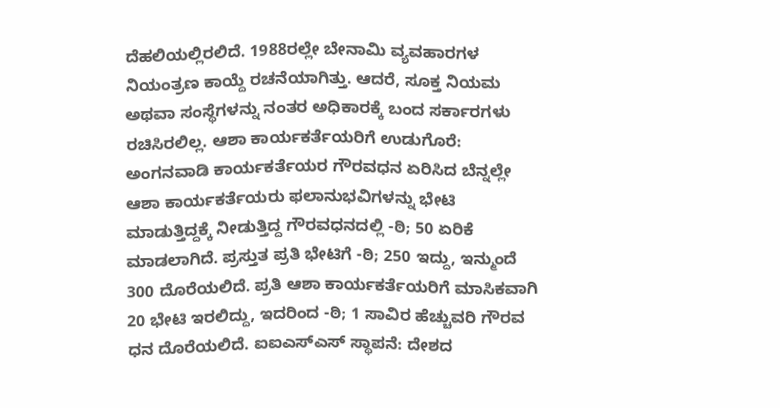ದೆಹಲಿಯಲ್ಲಿರಲಿದೆ. 1988ರಲ್ಲೇ ಬೇನಾಮಿ ವ್ಯವಹಾರಗಳ ನಿಯಂತ್ರಣ ಕಾಯ್ದೆ ರಚನೆಯಾಗಿತ್ತು. ಆದರೆ, ಸೂಕ್ತ ನಿಯಮ ಅಥವಾ ಸಂಸ್ಥೆಗಳನ್ನು ನಂತರ ಅಧಿಕಾರಕ್ಕೆ ಬಂದ ಸರ್ಕಾರಗಳು ರಚಿಸಿರಲಿಲ್ಲ. ಆಶಾ ಕಾರ್ಯಕರ್ತೆಯರಿಗೆ ಉಡುಗೊರೆ: ಅಂಗನವಾಡಿ ಕಾರ್ಯಕರ್ತೆಯರ ಗೌರವಧನ ಏರಿಸಿದ ಬೆನ್ನಲ್ಲೇ ಆಶಾ ಕಾರ್ಯಕರ್ತೆಯರು ಫಲಾನುಭವಿಗಳನ್ನು ಭೇಟಿ ಮಾಡುತ್ತಿದ್ದಕ್ಕೆ ನೀಡುತ್ತಿದ್ದ ಗೌರವಧನದಲ್ಲಿ -ಠಿ; 50 ಏರಿಕೆ ಮಾಡಲಾಗಿದೆ. ಪ್ರಸ್ತುತ ಪ್ರತಿ ಭೇಟಿಗೆ -ಠಿ; 250 ಇದ್ದು, ಇನ್ಮುಂದೆ 300 ದೊರೆಯಲಿದೆ. ಪ್ರತಿ ಆಶಾ ಕಾರ್ಯಕರ್ತೆಯರಿಗೆ ಮಾಸಿಕವಾಗಿ 20 ಭೇಟಿ ಇರಲಿದ್ದು, ಇದರಿಂದ -ಠಿ; 1 ಸಾವಿರ ಹೆಚ್ಚುವರಿ ಗೌರವ ಧನ ದೊರೆಯಲಿದೆ. ಐಐಎಸ್ಎಸ್ ಸ್ಥಾಪನೆ: ದೇಶದ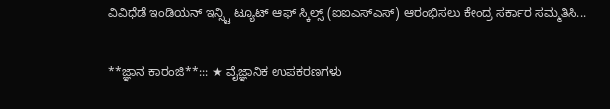ವಿವಿಧೆಡೆ ಇಂಡಿಯನ್ ಇನ್ಸ್ಟಿ ಟ್ಯೂಟ್ ಆಫ್ ಸ್ಕಿಲ್ಸ್ (ಐಐಎಸ್ಎಸ್) ಆರಂಭಿಸಲು ಕೇಂದ್ರ ಸರ್ಕಾರ ಸಮ್ಮತಿಸಿ...

**ಜ್ಞಾನ ಕಾರಂಜಿ**::: ★ ವೈಜ್ಞಾನಿಕ ಉಪಕರಣಗಳು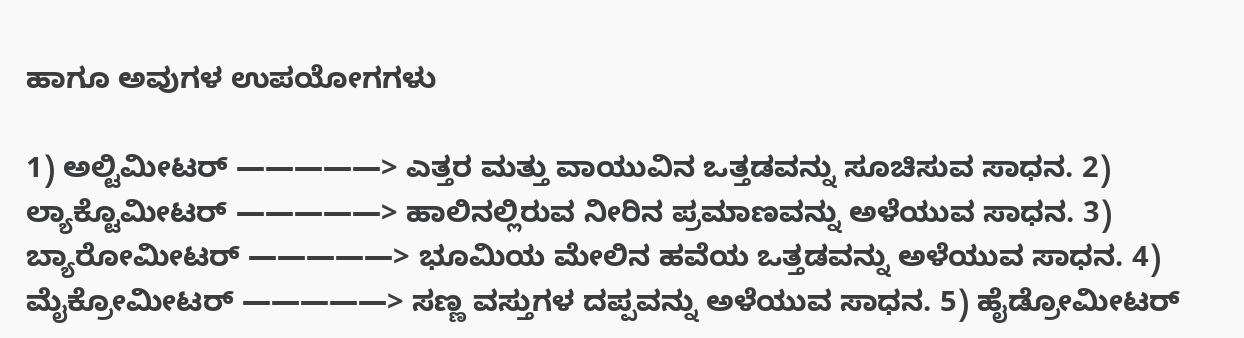ಹಾಗೂ ಅವುಗಳ ಉಪಯೋಗಗಳು

1) ಅಲ್ಟಿಮೀಟರ್ —————> ಎತ್ತರ ಮತ್ತು ವಾಯುವಿನ ಒತ್ತಡವನ್ನು ಸೂಚಿಸುವ ಸಾಧನ. 2) ಲ್ಯಾಕ್ಟೊಮೀಟರ್ —————> ಹಾಲಿನಲ್ಲಿರುವ ನೀರಿನ ಪ್ರಮಾಣವನ್ನು ಅಳೆಯುವ ಸಾಧನ. 3) ಬ್ಯಾರೋಮೀಟರ್ —————> ಭೂಮಿಯ ಮೇಲಿನ ಹವೆಯ ಒತ್ತಡವನ್ನು ಅಳೆಯುವ ಸಾಧನ. 4) ಮೈಕ್ರೋಮೀಟರ್ —————> ಸಣ್ಣ ವಸ್ತುಗಳ ದಪ್ಪವನ್ನು ಅಳೆಯುವ ಸಾಧನ. 5) ಹೈಡ್ರೋಮೀಟರ್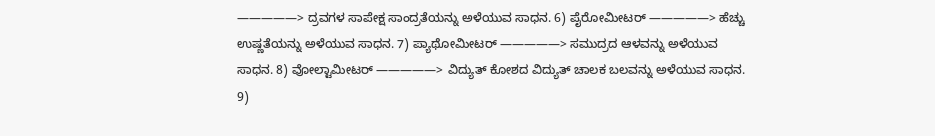—————> ದ್ರವಗಳ ಸಾಪೇಕ್ಷ ಸಾಂದ್ರತೆಯನ್ನು ಅಳೆಯುವ ಸಾಧನ. 6) ಪೈರೋಮೀಟರ್ —————> ಹೆಚ್ಚು ಉಷ್ಣತೆಯನ್ನು ಅಳೆಯುವ ಸಾಧನ. 7) ಪ್ಯಾಥೋಮೀಟರ್ —————> ಸಮುದ್ರದ ಆಳವನ್ನು ಅಳೆಯುವ ಸಾಧನ. 8) ವೋಲ್ಟಾಮೀಟರ್ —————> ವಿದ್ಯುತ್ ಕೋಶದ ವಿದ್ಯುತ್ ಚಾಲಕ ಬಲವನ್ನು ಅಳೆಯುವ ಸಾಧನ. 9)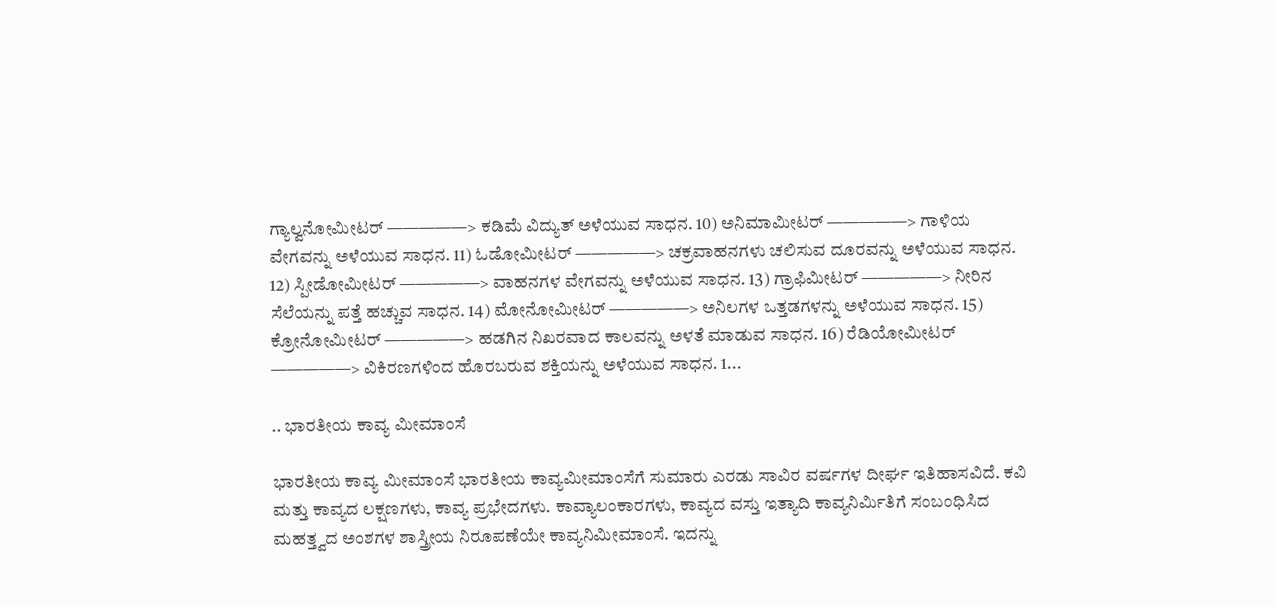ಗ್ಯಾಲ್ವನೋಮೀಟರ್ —————> ಕಡಿಮೆ ವಿದ್ಯುತ್ ಅಳೆಯುವ ಸಾಧನ. 10) ಅನಿಮಾಮೀಟರ್ —————> ಗಾಳಿಯ ವೇಗವನ್ನು ಅಳೆಯುವ ಸಾಧನ. 11) ಓಡೋಮೀಟರ್ —————> ಚಕ್ರವಾಹನಗಳು ಚಲಿಸುವ ದೂರವನ್ನು ಅಳೆಯುವ ಸಾಧನ. 12) ಸ್ಪೀಡೋಮೀಟರ್ —————> ವಾಹನಗಳ ವೇಗವನ್ನು ಅಳೆಯುವ ಸಾಧನ. 13) ಗ್ರಾಫಿಮೀಟರ್ —————> ನೀರಿನ ಸೆಲೆಯನ್ನು ಪತ್ತೆ ಹಚ್ಚುವ ಸಾಧನ. 14) ಮೋನೋಮೀಟರ್ —————> ಅನಿಲಗಳ ಒತ್ತಡಗಳನ್ನು ಅಳೆಯುವ ಸಾಧನ. 15) ಕ್ರೋನೋಮೀಟರ್ —————> ಹಡಗಿನ ನಿಖರವಾದ ಕಾಲವನ್ನು ಅಳತೆ ಮಾಡುವ ಸಾಧನ. 16) ರೆಡಿಯೋಮೀಟರ್ —————> ವಿಕಿರಣಗಳಿಂದ ಹೊರಬರುವ ಶಕ್ತಿಯನ್ನು ಅಳೆಯುವ ಸಾಧನ. 1...

.. ಭಾರತೀಯ ಕಾವ್ಯ ಮೀಮಾಂಸೆ

ಭಾರತೀಯ ಕಾವ್ಯ ಮೀಮಾಂಸೆ ಭಾರತೀಯ ಕಾವ್ಯಮೀಮಾಂಸೆಗೆ ಸುಮಾರು ಎರಡು ಸಾವಿರ ವರ್ಷಗಳ ದೀರ್ಘ ಇತಿಹಾಸವಿದೆ. ಕವಿ ಮತ್ತು ಕಾವ್ಯದ ಲಕ್ಷಣಗಳು, ಕಾವ್ಯ ಪ್ರಭೇದಗಳು. ಕಾವ್ಯಾಲಂಕಾರಗಳು, ಕಾವ್ಯದ ವಸ್ತು ಇತ್ಯಾದಿ ಕಾವ್ಯನಿರ್ಮಿತಿಗೆ ಸಂಬಂಧಿಸಿದ ಮಹತ್ತ್ವದ ಅಂಶಗಳ ಶಾಸ್ತ್ರೀಯ ನಿರೂಪಣೆಯೇ ಕಾವ್ಯನಿಮೀಮಾಂಸೆ. ಇದನ್ನು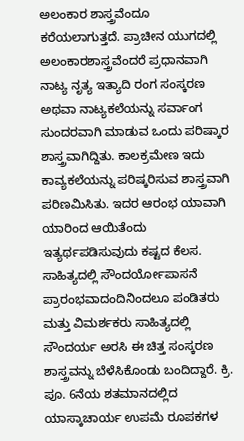ಅಲಂಕಾರ ಶಾಸ್ತ್ರವೆಂದೂ ಕರೆಯಲಾಗುತ್ತದೆ. ಪ್ರಾಚೀನ ಯುಗದಲ್ಲಿ ಅಲಂಕಾರಶಾಸ್ತ್ರವೆಂದರೆ ಪ್ರಧಾನವಾಗಿ ನಾಟ್ಯ ನೃತ್ಯ ಇತ್ಯಾದಿ ರಂಗ ಸಂಸ್ಕರಣ ಅಥವಾ ನಾಟ್ಯಕಲೆಯನ್ನು ಸರ್ವಾಂಗ ಸುಂದರವಾಗಿ ಮಾಡುವ ಒಂದು ಪರಿಷ್ಕಾರ ಶಾಸ್ತ್ರವಾಗಿದ್ದಿತು. ಕಾಲಕ್ರಮೇಣ ಇದು ಕಾವ್ಯಕಲೆಯನ್ನು ಪರಿಷ್ಕರಿಸುವ ಶಾಸ್ತ್ರವಾಗಿ ಪರಿಣಮಿಸಿತು. ಇದರ ಆರಂಭ ಯಾವಾಗಿ ಯಾರಿಂದ ಆಯಿತೆಂದು ಇತ್ಯರ್ಥಪಡಿಸುವುದು ಕಷ್ಟದ ಕೆಲಸ. ಸಾಹಿತ್ಯದಲ್ಲಿ ಸೌಂದರ್ಯೋಪಾಸನೆ ಪ್ರಾರಂಭವಾದಂದಿನಿಂದಲೂ ಪಂಡಿತರು ಮತ್ತು ವಿಮರ್ಶಕರು ಸಾಹಿತ್ಯದಲ್ಲಿ ಸೌಂದರ್ಯ ಅರಸಿ ಈ ಚಿತ್ತ ಸಂಸ್ಕರಣ ಶಾಸ್ತ್ರವನ್ನು ಬೆಳೆಸಿಕೊಂಡು ಬಂದಿದ್ದಾರೆ. ಕ್ರಿ. ಪೂ. 6ನೆಯ ಶತಮಾನದಲ್ಲಿದ ಯಾಸ್ಕಾಚಾರ್ಯ ಉಪಮೆ ರೂಪಕಗಳ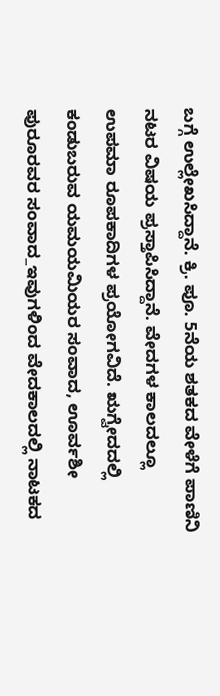ಬಗ್ಗೆ ಉಲ್ಲೇಖಸಿದ್ದಾನೆ. ಕ್ರಿ. ಪೂ. 5ನೆಯ ಶತಕದ ವೇಳೆಗೆ ಪಾಣಿನಿ ನಟರ ವಿಷಯ ಪ್ರಸ್ತಾಪಿಸಿದ್ದಾನೆ. ವೇದಗಳ ಕಾಲದಲ್ಲೂ ಉಪಮಾ ರೂಪಕಾದಿಗಳ ಪ್ರಯೋಗವಿದೆ. ಋಗ್ವೇದದಲ್ಲಿ ಕಂಡುಬರುವ ಯಮಯಮಿಯರ ಸಂವಾದ, ಊರ್ವಶೀ ಪುರೂರವರ ಸಂವಾದ_ಇವುಗಳಿಂದ ವೇದಕಾಲದಲ್ಲಿ ನಾಟಕದ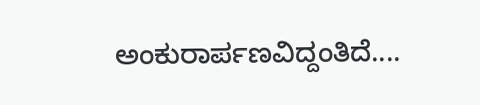ಅಂಕುರಾರ್ಪಣವಿದ್ದಂತಿದೆ....